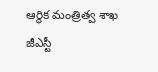ఆర్థిక మంత్రిత్వ శాఖ
జీఎస్టీ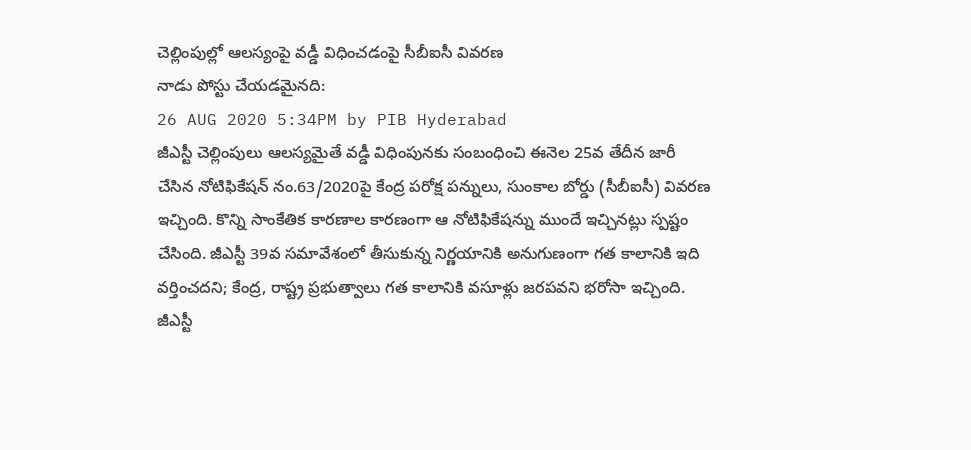చెల్లింపుల్లో ఆలస్యంపై వడ్డీ విధించడంపై సీబీఐసీ వివరణ
నాడు పోస్టు చేయడమైనది:
26 AUG 2020 5:34PM by PIB Hyderabad
జీఎస్టీ చెల్లింపులు ఆలస్యమైతే వడ్డీ విధింపునకు సంబంధించి ఈనెల 25వ తేదీన జారీ చేసిన నోటిఫికేషన్ నం.63/2020పై కేంద్ర పరోక్ష పన్నులు, సుంకాల బోర్డు (సీబీఐసీ) వివరణ ఇచ్చింది. కొన్ని సాంకేతిక కారణాల కారణంగా ఆ నోటిఫికేషన్ను ముందే ఇచ్చినట్లు స్పష్టం చేసింది. జీఎస్టీ 39వ సమావేశంలో తీసుకున్న నిర్ణయానికి అనుగుణంగా గత కాలానికి ఇది వర్తించదని; కేంద్ర, రాష్ట్ర ప్రభుత్వాలు గత కాలానికి వసూళ్లు జరపవని భరోసా ఇచ్చింది. జీఎస్టీ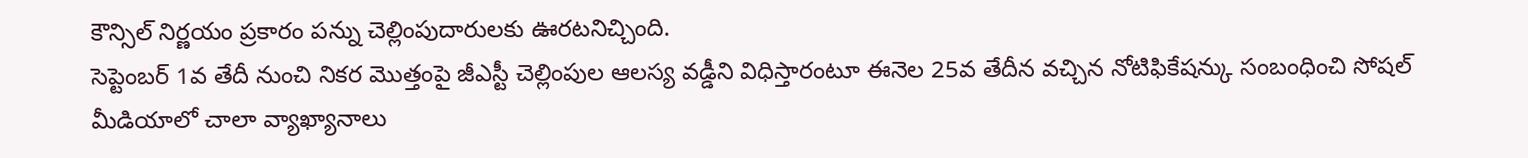కౌన్సిల్ నిర్ణయం ప్రకారం పన్ను చెల్లింపుదారులకు ఊరటనిచ్చింది.
సెప్టెంబర్ 1వ తేదీ నుంచి నికర మొత్తంపై జీఎస్టీ చెల్లింపుల ఆలస్య వడ్డీని విధిస్తారంటూ ఈనెల 25వ తేదీన వచ్చిన నోటిఫికేషన్కు సంబంధించి సోషల్ మీడియాలో చాలా వ్యాఖ్యానాలు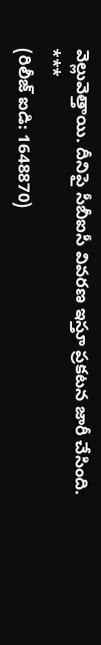వెల్లువెత్తాయి. దీనిపై సీబీఐసీ వివరణ ఇస్తూ ప్రకటన జారీ చేసింది.
***
(రిలీజ్ ఐడి: 1648870)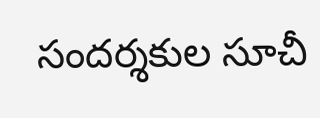సందర్శకుల సూచీ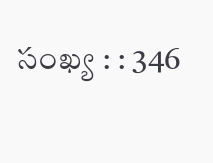సంఖ్య : : 346